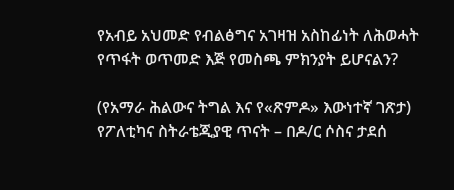የአብይ አህመድ የብልፅግና አገዛዝ አስከፊነት ለሕወሓት የጥፋት ወጥመድ እጅ የመስጫ ምክንያት ይሆናልን?

(የአማራ ሕልውና ትግል እና የ«ጽምዶ» እውነተኛ ገጽታ)
የፖለቲካና ስትራቴጂያዊ ጥናት – በዶ/ር ሶስና ታደሰ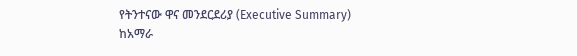የትንተናው ዋና መንደርደሪያ (Executive Summary)
ከአማራ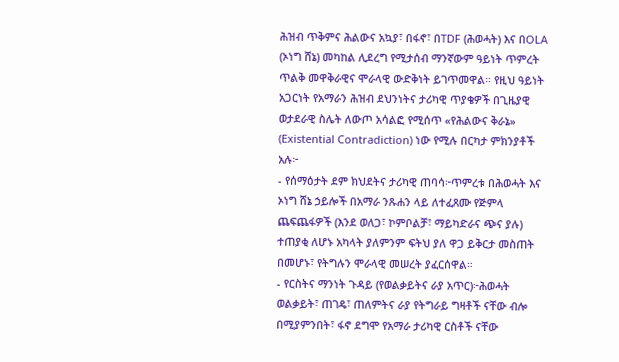ሕዝብ ጥቅምና ሕልውና አኳያ፣ በፋኖ፣ በTDF (ሕወሓት) እና በOLA (ኦነግ ሸኔ) መካከል ሊደረግ የሚታሰብ ማንኛውም ዓይነት ጥምረት ጥልቅ መዋቅራዊና ሞራላዊ ውድቅነት ይገጥመዋል። የዚህ ዓይነት አጋርነት የአማራን ሕዝብ ደህንነትና ታሪካዊ ጥያቄዎች በጊዜያዊ ወታደራዊ ስሌት ለውጦ አሳልፎ የሚሰጥ «የሕልውና ቅራኔ» (Existential Contradiction) ነው የሚሉ በርካታ ምክንያቶች አሉ፦
- የሰማዕታት ደም ክህደትና ታሪካዊ ጠባሳ፦ጥምረቱ በሕወሓት እና ኦነግ ሸኔ ኃይሎች በአማራ ንጹሐን ላይ ለተፈጸሙ የጅምላ ጨፍጨፋዎች (እንደ ወለጋ፣ ኮምቦልቻ፣ ማይካድራና ጭና ያሉ) ተጠያቂ ለሆኑ አካላት ያለምንም ፍትህ ያለ ዋጋ ይቅርታ መስጠት በመሆኑ፣ የትግሉን ሞራላዊ መሠረት ያፈርሰዋል።
- የርስትና ማንነት ጉዳይ (የወልቃይትና ራያ አጥር)፦ሕወሓት ወልቃይት፣ ጠገዴ፣ ጠለምትና ራያ የትግራይ ግዛቶች ናቸው ብሎ በሚያምንበት፣ ፋኖ ደግሞ የአማራ ታሪካዊ ርስቶች ናቸው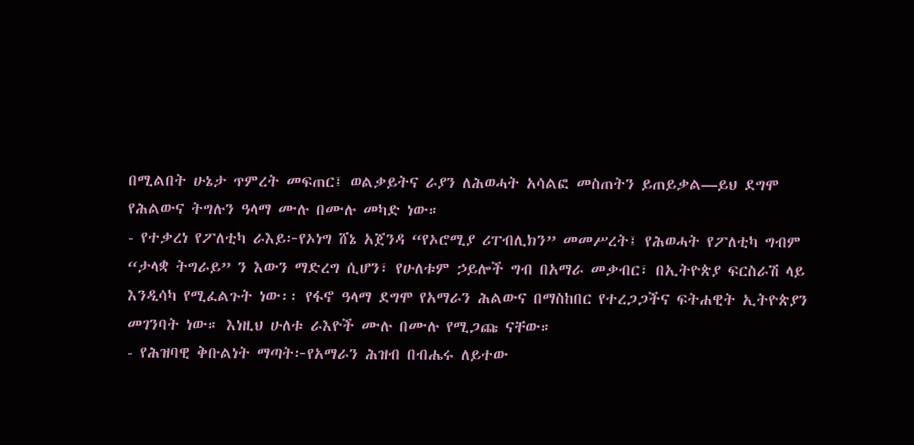በሚልበት ሁኔታ ጥምረት መፍጠር፤ ወልቃይትና ራያን ለሕወሓት አሳልፎ መስጠትን ይጠይቃል—ይህ ደግሞ የሕልውና ትግሉን ዓላማ ሙሉ በሙሉ መካድ ነው።
- የተቃረነ የፖለቲካ ራእይ፦የኦነግ ሸኔ አጀንዳ “የኦሮሚያ ሪፐብሊክን” መመሥረት፤ የሕወሓት የፖለቲካ ግብም “ታላቋ ትግራይ” ን እውን ማድረግ ሲሆን፣ የሁለቱም ኃይሎች ግብ በአማራ መቃብር፣ በኢትዮጵያ ፍርስራሽ ላይ እንዲሳካ የሚፈልጉት ነው፡፡ የፋኖ ዓላማ ደግሞ የአማራን ሕልውና በማስከበር የተረጋጋችና ፍትሐዊት ኢትዮጵያን መገንባት ነው። እነዚህ ሁለቱ ራእዮች ሙሉ በሙሉ የሚጋጩ ናቸው።
- የሕዝባዊ ቅቡልነት ማጣት፦የአማራን ሕዝብ በብሔሩ ለይተው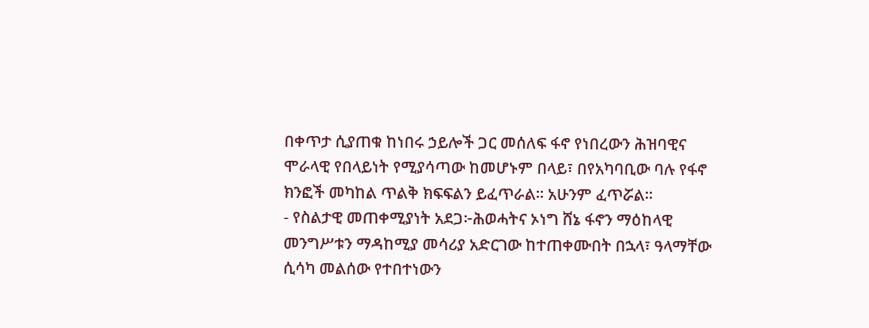በቀጥታ ሲያጠቁ ከነበሩ ኃይሎች ጋር መሰለፍ ፋኖ የነበረውን ሕዝባዊና ሞራላዊ የበላይነት የሚያሳጣው ከመሆኑም በላይ፣ በየአካባቢው ባሉ የፋኖ ክንፎች መካከል ጥልቅ ክፍፍልን ይፈጥራል። አሁንም ፈጥሯል፡፡
- የስልታዊ መጠቀሚያነት አደጋ፦ሕወሓትና ኦነግ ሸኔ ፋኖን ማዕከላዊ መንግሥቱን ማዳከሚያ መሳሪያ አድርገው ከተጠቀሙበት በኋላ፣ ዓላማቸው ሲሳካ መልሰው የተበተነውን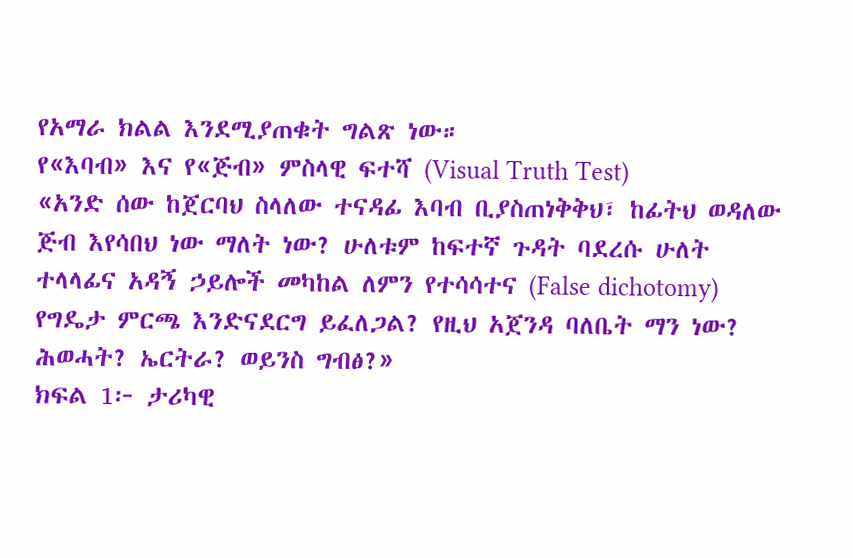የአማራ ክልል እንደሚያጠቁት ግልጽ ነው።
የ«እባብ» እና የ«ጅብ» ምስላዊ ፍተሻ (Visual Truth Test)
«አንድ ሰው ከጀርባህ ስላለው ተናዳፊ እባብ ቢያስጠነቅቅህ፣ ከፊትህ ወዳለው ጅብ እየሳበህ ነው ማለት ነው? ሁለቱም ከፍተኛ ጉዳት ባደረሱ ሁለት ተላላፊና አዳኝ ኃይሎች መካከል ለምን የተሳሳተና (False dichotomy) የግዴታ ምርጫ እንድናደርግ ይፈለጋል? የዚህ አጀንዳ ባለቤት ማን ነው? ሕወሓት? ኤርትራ? ወይንስ ግብፅ?»
ክፍል 1፦ ታሪካዊ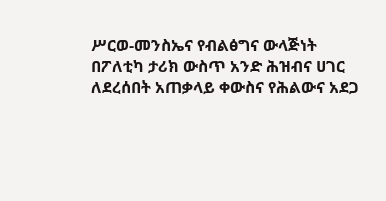ሥርወ-መንስኤና የብልፅግና ውላጅነት
በፖለቲካ ታሪክ ውስጥ አንድ ሕዝብና ሀገር ለደረሰበት አጠቃላይ ቀውስና የሕልውና አደጋ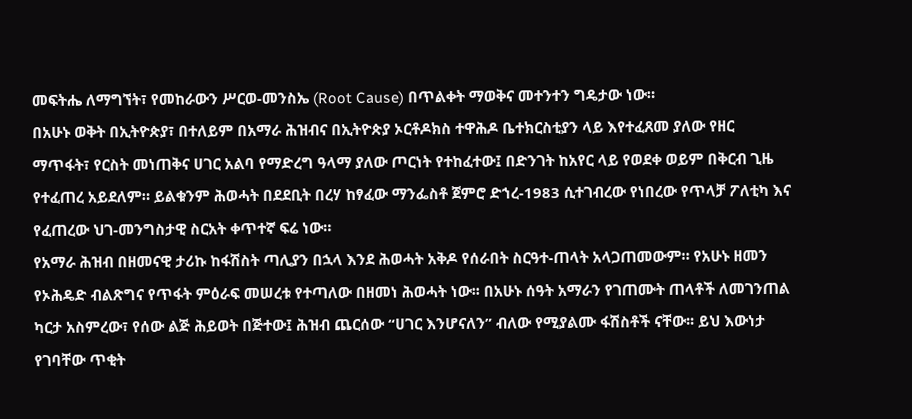መፍትሔ ለማግኘት፣ የመከራውን ሥርወ-መንስኤ (Root Cause) በጥልቀት ማወቅና መተንተን ግዴታው ነው።
በአሁኑ ወቅት በኢትዮጵያ፣ በተለይም በአማራ ሕዝብና በኢትዮጵያ ኦርቶዶክስ ተዋሕዶ ቤተክርስቲያን ላይ እየተፈጸመ ያለው የዘር ማጥፋት፣ የርስት መነጠቅና ሀገር አልባ የማድረግ ዓላማ ያለው ጦርነት የተከፈተው፤ በድንገት ከአየር ላይ የወደቀ ወይም በቅርብ ጊዜ የተፈጠረ አይደለም። ይልቁንም ሕወሓት በደደቢት በረሃ ከፃፈው ማንፌስቶ ጀምሮ ድኀረ-1983 ሲተገብረው የነበረው የጥላቻ ፖለቲካ እና የፈጠረው ህገ-መንግስታዊ ስርአት ቀጥተኛ ፍሬ ነው።
የአማራ ሕዝብ በዘመናዊ ታሪኩ ከፋሽስት ጣሊያን በኋላ እንደ ሕወሓት አቅዶ የሰራበት ስርዓተ-ጠላት አላጋጠመውም። የአሁኑ ዘመን የኦሕዴድ ብልጽግና የጥፋት ምዕራፍ መሠረቱ የተጣለው በዘመነ ሕወሓት ነው፡፡ በአሁኑ ሰዓት አማራን የገጠሙት ጠላቶች ለመገንጠል ካርታ አስምረው፣ የሰው ልጅ ሕይወት በጅተው፤ ሕዝብ ጨርሰው “ሀገር እንሆናለን” ብለው የሚያልሙ ፋሽስቶች ናቸው፡፡ ይህ እውነታ የገባቸው ጥቂት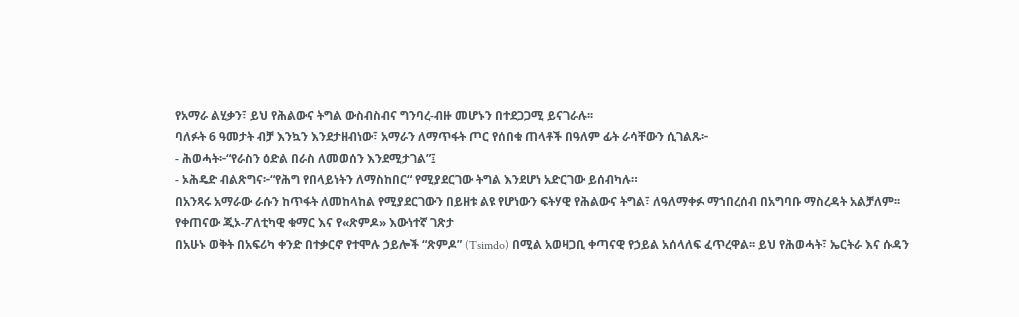የአማራ ልሂቃን፣ ይህ የሕልውና ትግል ውስብስብና ግንባረ-ብዙ መሆኑን በተደጋጋሚ ይናገራሉ፡፡
ባለፉት 6 ዓመታት ብቻ እንኳን እንደታዘብነው፣ አማራን ለማጥፋት ጦር የሰበቁ ጠላቶች በዓለም ፊት ራሳቸውን ሲገልጹ፦
- ሕወሓት፦“የራስን ዕድል በራስ ለመወሰን እንደሚታገል”፤
- ኦሕዴድ ብልጽግና፦“የሕግ የበላይነትን ለማስከበር“ የሚያደርገው ትግል እንደሆነ አድርገው ይሰብካሉ።
በአንጻሩ አማራው ራሱን ከጥፋት ለመከላከል የሚያደርገውን በይዘቱ ልዩ የሆነውን ፍትሃዊ የሕልውና ትግል፣ ለዓለማቀፉ ማኀበረሰብ በአግባቡ ማስረዳት አልቻለም፡፡
የቀጠናው ጂኦ-ፖለቲካዊ ቁማር እና የ«ጽምዶ» እውነተኛ ገጽታ
በአሁኑ ወቅት በአፍሪካ ቀንድ በተቃርኖ የተሞሉ ኃይሎች “ጽምዶ” (Tsimdo) በሚል አወዛጋቢ ቀጣናዊ የኃይል አሰላለፍ ፈጥረዋል፡፡ ይህ የሕወሓት፣ ኤርትራ እና ሱዳን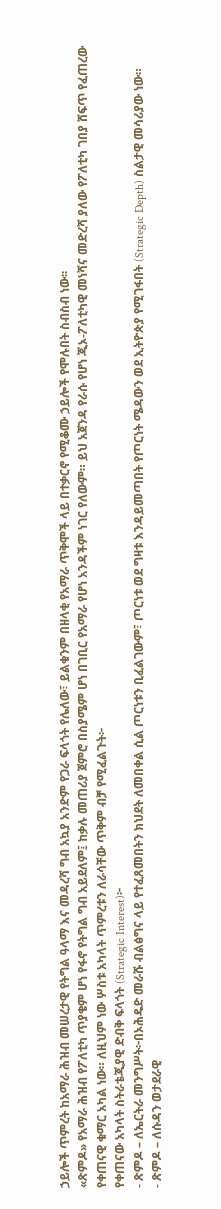ኃይሎች ጥምረት ከአማራ ሕዝብ መሠረታዊ የትግል ዓላማ እና መዳረሻ ግብ አኳያ አንድም የጋራ ፍላጎት የሌለው፣ ይልቁንም በዘላቂ የአማራ ጥቅሞች ላይ በተቃርኖ የሚቆሙ ኃይሎች የሞሉበት ስብስብ ነው፡፡
«ጽምዶ» የአማራ ሕዝብ የፖለቲካ ጥያቄም ሆነ የፋኖ የትግል ግብ አይደለም፤ ከቃሉ መጠሪያ ጀምሮ በስያሜም ሆነ በገቢር የአማራ የሆነ አንዳችም ነገር የለውም። ይህ አጀንዳ የራሱ የሆነ ጂኦ-ፖለቲካዊ መነሻና መድረሻ ያለው የፖለቲካ ገበያ ሸፍጥ የፈጠረው የቀጠናዊ ቁማር አካል ነው። ለዚህም ነው ሦስቱ አካላት ጥምረቱን ለራሳቸው ጥቅም ብቻ የሚፈልጉት፦
የቀጠናው አካላት ስትራቴጂያዊ ድብቅ ፍላጎት (Strategic Interest)፦
- ጽምዶ – ለኤርትራ መንግሥት፦በኦሕዴድ መራሹ ብልፅግና ላይ የተፈጸመበትን ክህደት ለመበቀል ሲል ጦርነቱን ቢፈልገውም፣ ጦርነቱ ወደ ግዛቱ እንዳይመጣበት የጦርነት ሜዳውን ወደ ኢትዮጵያ የሚገፋበት (Strategic Depth) ስልታዊ መሳሪያው ነው።
- ጽምዶ – ለሱዳን ወታደራዊ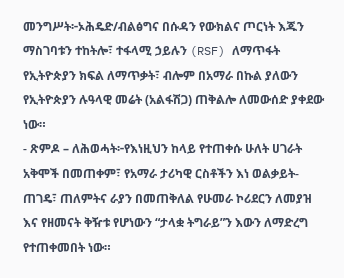መንግሥት፦ኦሕዴድ/ብልፅግና በሱዳን የውክልና ጦርነት እጁን ማስገባቱን ተከትሎ፣ ተፋላሚ ኃይሉን (RSF) ለማጥፋት የኢትዮጵያን ክፍል ለማጥቃት፣ ብሎም በአማራ በኩል ያለውን የኢትዮጵያን ሉዓላዊ መሬት (አልፋሽጋ) ጠቅልሎ ለመውሰድ ያቀደው ነው።
- ጽምዶ – ለሕወሓት፦የእነዚህን ከላይ የተጠቀሱ ሁለት ሀገራት አቅሞች በመጠቀም፣ የአማራ ታሪካዊ ርስቶችን እነ ወልቃይት-ጠገዴ፣ ጠለምትና ራያን በመጠቅለል የሁመራ ኮሪደርን ለመያዝ እና የዘመናት ቅዥቱ የሆነውን “ታላቋ ትግራይ”ን እውን ለማድረግ የተጠቀመበት ነው።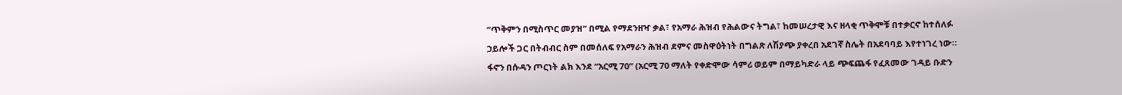“ጥቅምን በሚስጥር መያዝ” በሚል የማደንዘዣ ቃል፣ የአማራ ሕዝብ የሕልውና ትግል፣ ከመሠረታዊ እና ዘላቂ ጥቅሞቹ በተቃርኖ ከተሰለፉ ኃይሎች ጋር በትብብር ስም በመሰለፍ የአማራን ሕዝብ ደምና መስዋዕትነት በግልጽ ለሽያጭ ያቀረበ አደገኛ ስሌት በአደባባይ እየተነገረ ነው።
ፋኖን በሱዳን ጦርነት ልክ እንደ “አርሚ 70” (አርሚ 70 ማለት የቀድሞው ሳምሪ ወይም በማይካድራ ላይ ጭፍጨፋ የፈጸመው ገዳይ ቡድን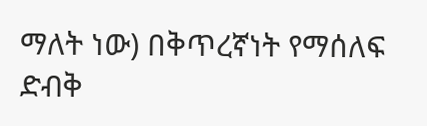ማለት ነው) በቅጥረኛነት የማሰለፍ ድብቅ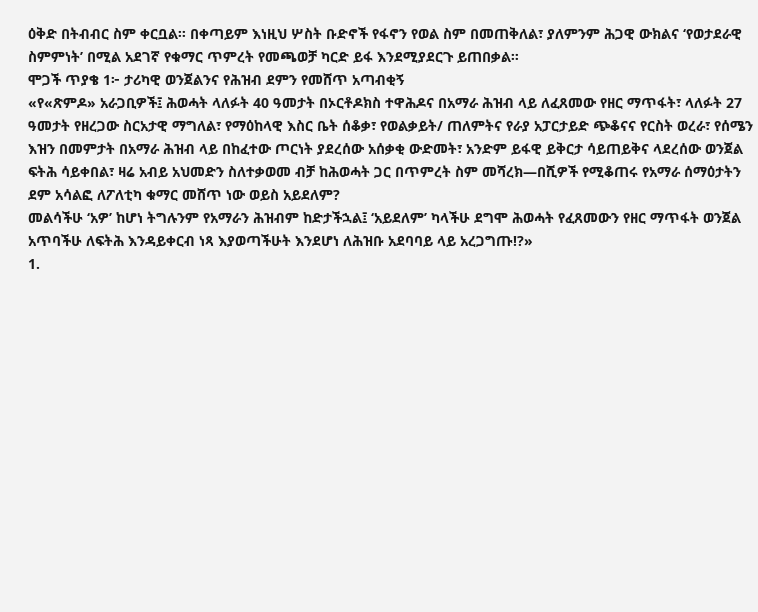ዕቅድ በትብብር ስም ቀርቧል፡፡ በቀጣይም እነዚህ ሦስት ቡድኖች የፋኖን የወል ስም በመጠቅለል፣ ያለምንም ሕጋዊ ውክልና ‘የወታደራዊ ስምምነት’ በሚል አደገኛ የቁማር ጥምረት የመጫወቻ ካርድ ይፋ እንደሚያደርጉ ይጠበቃል።
ሞጋች ጥያቄ 1፦ ታሪካዊ ወንጀልንና የሕዝብ ደምን የመሸጥ አጣብቂኝ
«የ«ጽምዶ» አራጋቢዎች፤ ሕወሓት ላለፉት 40 ዓመታት በኦርቶዶክስ ተዋሕዶና በአማራ ሕዝብ ላይ ለፈጸመው የዘር ማጥፋት፣ ላለፉት 27 ዓመታት የዘረጋው ስርአታዊ ማግለል፣ የማዕከላዊ እስር ቤት ሰቆቃ፣ የወልቃይት/ ጠለምትና የራያ አፓርታይድ ጭቆናና የርስት ወረራ፣ የሰሜን እዝን በመምታት በአማራ ሕዝብ ላይ በከፈተው ጦርነት ያደረሰው አሰቃቂ ውድመት፣ አንድም ይፋዊ ይቅርታ ሳይጠይቅና ላደረሰው ወንጀል ፍትሕ ሳይቀበል፣ ዛሬ አብይ አህመድን ስለተቃወመ ብቻ ከሕወሓት ጋር በጥምረት ስም መሻረክ—በሺዎች የሚቆጠሩ የአማራ ሰማዕታትን ደም አሳልፎ ለፖለቲካ ቁማር መሸጥ ነው ወይስ አይደለም?
መልሳችሁ ‘አዎ’ ከሆነ ትግሉንም የአማራን ሕዝብም ከድታችኋል፤ ‘አይደለም’ ካላችሁ ደግሞ ሕወሓት የፈጸመውን የዘር ማጥፋት ወንጀል አጥባችሁ ለፍትሕ እንዳይቀርብ ነጻ እያወጣችሁት እንደሆነ ለሕዝቡ አደባባይ ላይ አረጋግጡ!?»
1.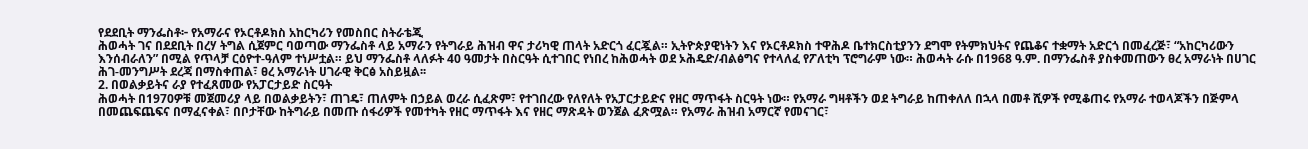የደደቢት ማንፌስቶ፦ የአማራና የኦርቶዶክስ አከርካሪን የመስበር ስትራቴጂ
ሕወሓት ገና በደደቢት በረሃ ትግል ሲጀምር ባወጣው ማንፌስቶ ላይ አማራን የትግራይ ሕዝብ ዋና ታሪካዊ ጠላት አድርጎ ፈርጇል። ኢትዮጵያዊነትን እና የኦርቶዶክስ ተዋሕዶ ቤተክርስቲያንን ደግሞ የትምክህትና የጨቆና ተቋማት አድርጎ በመፈረጅ፣ “አከርካሪውን እንሰብራለን” በሚል የጥላቻ ርዕዮተ-ዓለም ተነሥቷል። ይህ ማንፌስቶ ላለፉት 40 ዓመታት በስርዓት ሲተገበር የነበረ ከሕወሓት ወደ ኦሕዴድ/ብልፅግና የተላለፈ የፖለቲካ ፕሮግራም ነው። ሕወሓት ራሱ በ1968 ዓ.ም. በማንፌስቶ ያስቀመጠውን ፀረ አማራነት በሀገር ሕገ-መንግሥት ደረጃ በማስቀጠል፣ ፀረ አማራነት ሀገራዊ ቅርፅ አስይዟል፡፡
2. በወልቃይትና ራያ የተፈጸመው የአፓርታይድ ስርዓት
ሕወሓት በ1970ዎቹ መጀመሪያ ላይ በወልቃይትን፣ ጠገዴ፣ ጠለምት በኃይል ወረራ ሲፈጽም፣ የተገበረው የለየለት የአፓርታይድና የዘር ማጥፋት ስርዓት ነው። የአማራ ግዛቶችን ወደ ትግራይ ከጠቀለለ በኋላ በመቶ ሺዎች የሚቆጠሩ የአማራ ተወላጆችን በጅምላ በመጨፍጨፍና በማፈናቀል፣ በቦታቸው ከትግራይ በመጡ ሰፋሪዎች የመተካት የዘር ማጥፋት እና የዘር ማጽዳት ወንጀል ፈጽሟል። የአማራ ሕዝብ አማርኛ የመናገር፣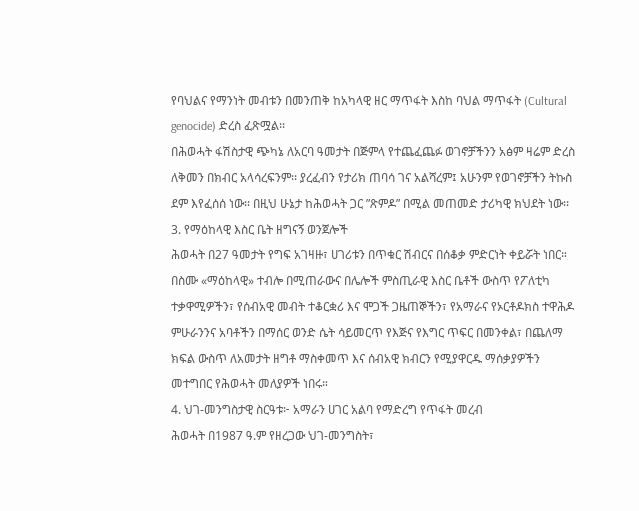የባህልና የማንነት መብቱን በመንጠቅ ከአካላዊ ዘር ማጥፋት እስከ ባህል ማጥፋት (Cultural genocide) ድረስ ፈጽሟል፡፡
በሕወሓት ፋሽስታዊ ጭካኔ ለአርባ ዓመታት በጅምላ የተጨፈጨፉ ወገኖቻችንን አፅም ዛሬም ድረስ ለቅመን በክብር አላሳረፍንም፡፡ ያረፈብን የታሪክ ጠባሳ ገና አልሻረም፤ አሁንም የወገኖቻችን ትኩስ ደም እየፈሰሰ ነው፡፡ በዚህ ሁኔታ ከሕወሓት ጋር ”ጽምዶ” በሚል መጠመድ ታሪካዊ ክህደት ነው፡፡
3. የማዕከላዊ እስር ቤት ዘግናኝ ወንጀሎች
ሕወሓት በ27 ዓመታት የግፍ አገዛዙ፣ ሀገሪቱን በጥቁር ሽብርና በሰቆቃ ምድርነት ቀይሯት ነበር። በስሙ «ማዕከላዊ» ተብሎ በሚጠራውና በሌሎች ምስጢራዊ እስር ቤቶች ውስጥ የፖለቲካ ተቃዋሚዎችን፣ የሰብአዊ መብት ተቆርቋሪ እና ሞጋች ጋዜጠኞችን፣ የአማራና የኦርቶዶክስ ተዋሕዶ ምሁራንንና አባቶችን በማሰር ወንድ ሴት ሳይመርጥ የእጅና የእግር ጥፍር በመንቀል፣ በጨለማ ክፍል ውስጥ ለአመታት ዘግቶ ማስቀመጥ እና ሰብአዊ ክብርን የሚያዋርዱ ማሰቃያዎችን መተግበር የሕወሓት መለያዎች ነበሩ።
4. ህገ-መንግስታዊ ስርዓቱ፦ አማራን ሀገር አልባ የማድረግ የጥፋት መረብ
ሕወሓት በ1987 ዓ.ም የዘረጋው ህገ-መንግስት፣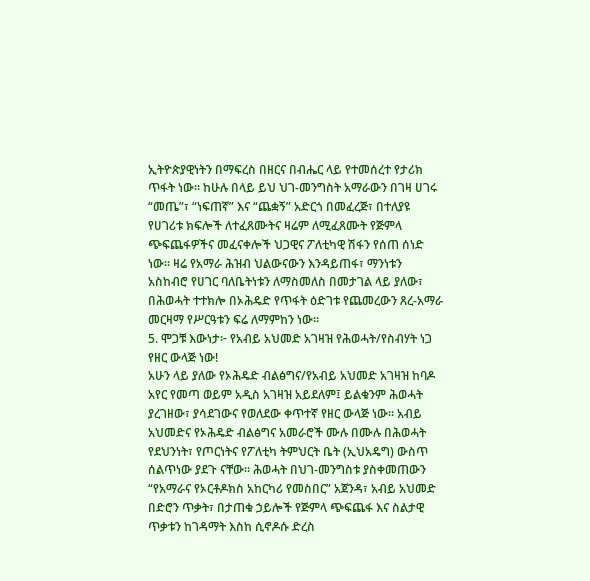ኢትዮጵያዊነትን በማፍረስ በዘርና በብሔር ላይ የተመሰረተ የታሪክ ጥፋት ነው። ከሁሉ በላይ ይህ ህገ-መንግስት አማራውን በገዛ ሀገሩ “መጤ”፣ “ነፍጠኛ” እና “ጨቋኝ” አድርጎ በመፈረጅ፣ በተለያዩ የሀገሪቱ ክፍሎች ለተፈጸሙትና ዛሬም ለሚፈጸሙት የጅምላ ጭፍጨፋዎችና መፈናቀሎች ህጋዊና ፖለቲካዊ ሽፋን የሰጠ ሰነድ ነው። ዛሬ የአማራ ሕዝብ ህልውናውን እንዳይጠፋ፣ ማንነቱን አስከብሮ የሀገር ባለቤትነቱን ለማስመለስ በመታገል ላይ ያለው፣ በሕወሓት ተተክሎ በኦሕዴድ የጥፋት ዕድገቱ የጨመረውን ጸረ-አማራ መርዛማ የሥርዓቱን ፍሬ ለማምከን ነው፡፡
5. ሞጋቹ እውነታ፦ የአብይ አህመድ አገዛዝ የሕወሓት/የስብሃት ነጋ የዘር ውላጅ ነው!
አሁን ላይ ያለው የኦሕዴድ ብልፅግና/የአብይ አህመድ አገዛዝ ከባዶ አየር የመጣ ወይም አዲስ አገዛዝ አይደለም፤ ይልቁንም ሕወሓት ያረገዘው፣ ያሳደገውና የወለደው ቀጥተኛ የዘር ውላጅ ነው። አብይ አህመድና የኦሕዴድ ብልፅግና አመራሮች ሙሉ በሙሉ በሕወሓት የደህንነት፣ የጦርነትና የፖለቲካ ትምህርት ቤት (ኢህአዴግ) ውስጥ ሰልጥነው ያደጉ ናቸው። ሕወሓት በህገ-መንግስቱ ያስቀመጠውን “የአማራና የኦርቶዶክስ አከርካሪ የመስበር” አጀንዳ፣ አብይ አህመድ በድሮን ጥቃት፣ በታጠቁ ኃይሎች የጅምላ ጭፍጨፋ እና ስልታዊ ጥቃቱን ከገዳማት እስከ ሲኖዶሱ ድረስ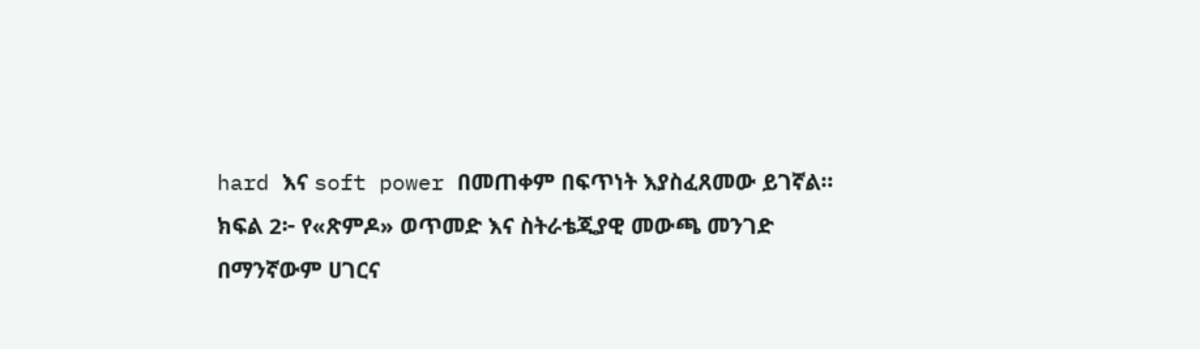hard እና soft power በመጠቀም በፍጥነት እያስፈጸመው ይገኛል።
ክፍል 2፦ የ«ጽምዶ» ወጥመድ እና ስትራቴጂያዊ መውጫ መንገድ
በማንኛውም ሀገርና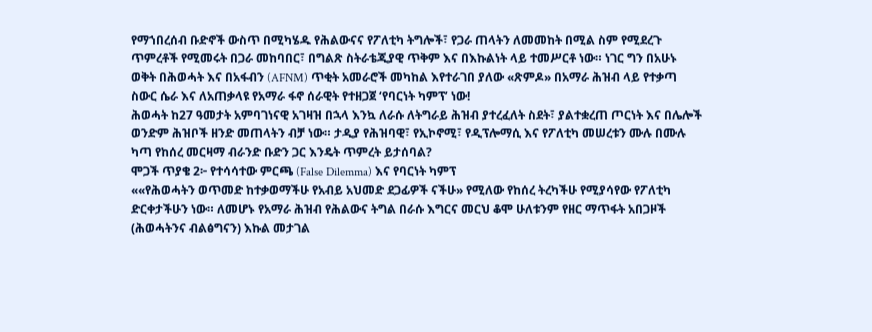የማኀበረሰብ ቡድኖች ውስጥ በሚካሄዱ የሕልውናና የፖለቲካ ትግሎች፣ የጋራ ጠላትን ለመመከት በሚል ስም የሚደረጉ ጥምረቶች የሚመሩት በጋራ መከባበር፣ በግልጽ ስትራቴጂያዊ ጥቅም እና በእኩልነት ላይ ተመሥርቶ ነው። ነገር ግን በአሁኑ ወቅት በሕወሓት እና በአፋብን (AFNM) ጥቂት አመራሮች መካከል እየተራገበ ያለው «ጽምዶ» በአማራ ሕዝብ ላይ የተቃጣ ስውር ሴራ እና ለአጠቃላዩ የአማራ ፋኖ ሰራዊት የተዘጋጀ ‘የባርነት ካምፕ’ ነው!
ሕወሓት ከ27 ዓመታት አምባገነናዊ አገዛዝ በኋላ እንኳ ለራሱ ለትግራይ ሕዝብ ያተረፈለት ስደት፣ ያልተቋረጠ ጦርነት እና በሌሎች ወንድም ሕዝቦች ዘንድ መጠላትን ብቻ ነው። ታዲያ የሕዝባዊ፣ የኢኮኖሚ፣ የዲፕሎማሲ እና የፖለቲካ መሠረቱን ሙሉ በሙሉ ካጣ የከሰረ መርዛማ ብራንድ ቡድን ጋር እንዴት ጥምረት ይታሰባል?
ሞጋች ጥያቄ 2፦ የተሳሳተው ምርጫ (False Dilemma) እና የባርነት ካምፕ
««የሕወሓትን ወጥመድ ከተቃወማችሁ የአብይ አህመድ ደጋፊዎች ናችሁ» የሚለው የከሰረ ትረካችሁ የሚያሳየው የፖለቲካ ድርቀታችሁን ነው። ለመሆኑ የአማራ ሕዝብ የሕልውና ትግል በራሱ እግርና መርህ ቆሞ ሁለቱንም የዘር ማጥፋት አበጋዞች (ሕወሓትንና ብልፅግናን) እኩል መታገል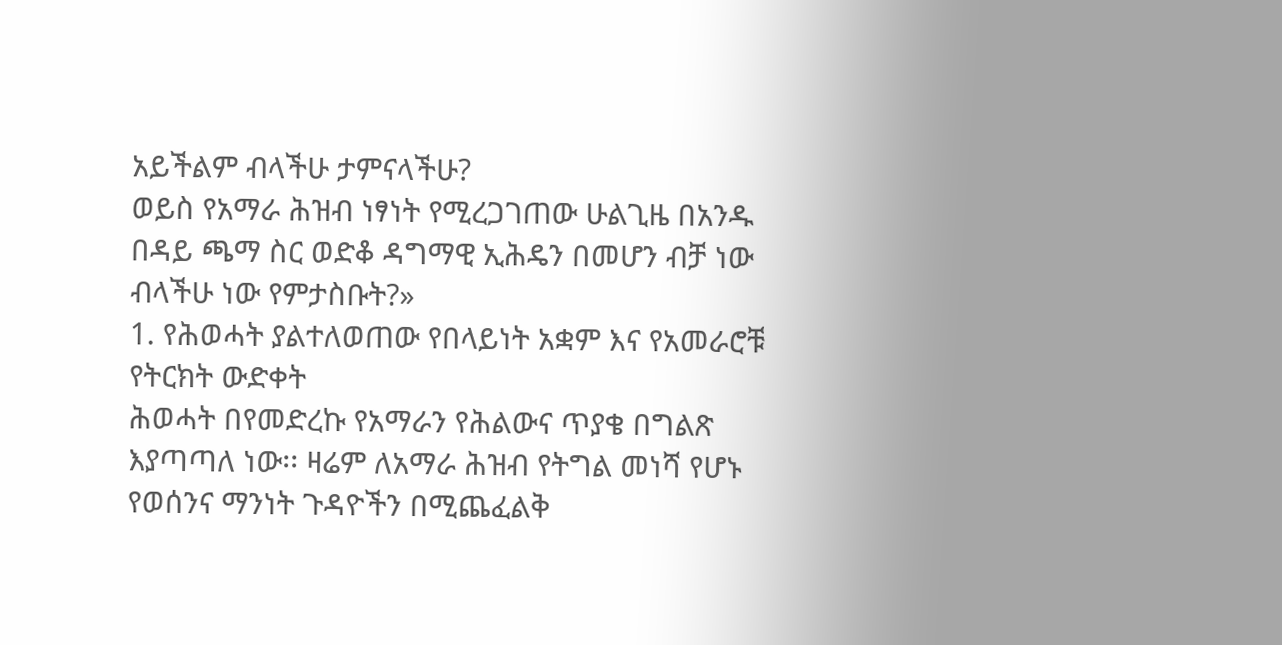አይችልም ብላችሁ ታምናላችሁ?
ወይስ የአማራ ሕዝብ ነፃነት የሚረጋገጠው ሁልጊዜ በአንዱ በዳይ ጫማ ስር ወድቆ ዳግማዊ ኢሕዴን በመሆን ብቻ ነው ብላችሁ ነው የምታስቡት?»
1. የሕወሓት ያልተለወጠው የበላይነት አቋም እና የአመራሮቹ የትርክት ውድቀት
ሕወሓት በየመድረኩ የአማራን የሕልውና ጥያቄ በግልጽ እያጣጣለ ነው፡፡ ዛሬም ለአማራ ሕዝብ የትግል መነሻ የሆኑ የወሰንና ማንነት ጉዳዮችን በሚጨፈልቅ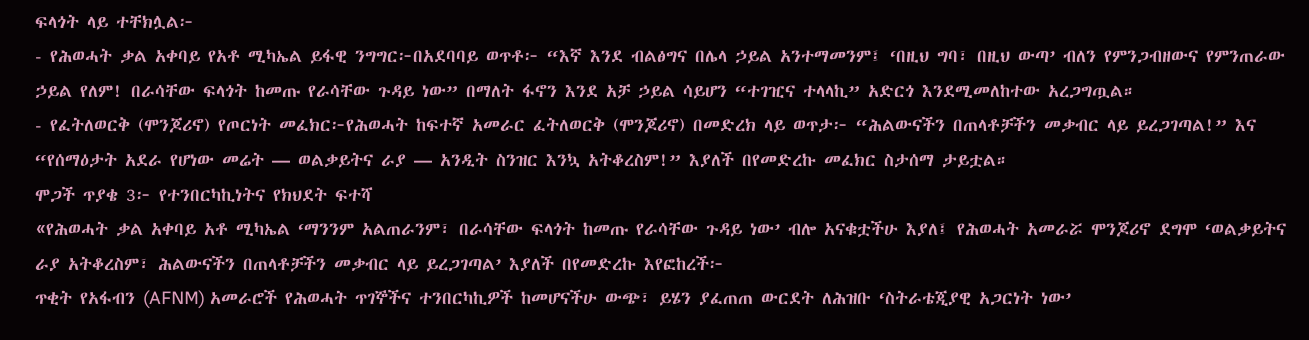ፍላጎት ላይ ተቸክሏል፦
- የሕወሓት ቃል አቀባይ የአቶ ሚካኤል ይፋዊ ንግግር፦በአደባባይ ወጥቶ፦ “እኛ እንደ ብልፅግና በሌላ ኃይል አንተማመንም፤ ‘በዚህ ግባ፣ በዚህ ውጣ’ ብለን የምንጋብዘውና የምንጠራው ኃይል የለም! በራሳቸው ፍላጎት ከመጡ የራሳቸው ጉዳይ ነው” በማለት ፋኖን እንደ አቻ ኃይል ሳይሆን “ተገዢና ተላላኪ” አድርጎ እንደሚመለከተው አረጋግጧል።
- የፈትለወርቅ (ሞንጆሪኖ) የጦርነት መፈክር፦የሕወሓት ከፍተኛ አመራር ፈትለወርቅ (ሞንጆሪኖ) በመድረክ ላይ ወጥታ፦ “ሕልውናችን በጠላቶቻችን መቃብር ላይ ይረጋገጣል!” እና “የሰማዕታት አደራ የሆነው መሬት — ወልቃይትና ራያ — አንዲት ስንዝር እንኳ አትቆረስም!” እያለች በየመድረኩ መፈክር ስታሰማ ታይቷል።
ሞጋች ጥያቄ 3፦ የተንበርካኪነትና የክህደት ፍተሻ
«የሕወሓት ቃል አቀባይ አቶ ሚካኤል ‘ማንንም አልጠራንም፣ በራሳቸው ፍላጎት ከመጡ የራሳቸው ጉዳይ ነው’ ብሎ አናቁቷችሁ እያለ፤ የሕወሓት አመራሯ ሞንጆሪኖ ደግሞ ‘ወልቃይትና ራያ አትቆረስም፣ ሕልውናችን በጠላቶቻችን መቃብር ላይ ይረጋገጣል’ እያለች በየመድረኩ እየፎከረች፦
ጥቂት የአፋብን (AFNM) አመራሮች የሕወሓት ጥገኞችና ተንበርካኪዎች ከመሆናችሁ ውጭ፣ ይሄን ያፈጠጠ ውርደት ለሕዝቡ ‘ስትራቴጂያዊ አጋርነት ነው’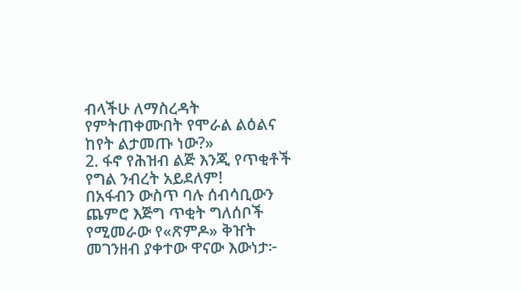ብላችሁ ለማስረዳት የምትጠቀሙበት የሞራል ልዕልና ከየት ልታመጡ ነው?»
2. ፋኖ የሕዝብ ልጅ እንጂ የጥቂቶች የግል ንብረት አይደለም!
በአፋብን ውስጥ ባሉ ሰብሳቢውን ጨምሮ እጅግ ጥቂት ግለሰቦች የሚመራው የ«ጽምዶ» ቅዠት መገንዘብ ያቀተው ዋናው እውነታ፦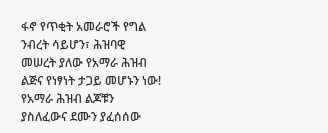ፋኖ የጥቂት አመራሮች የግል ንብረት ሳይሆን፣ ሕዝባዊ መሠረት ያለው የአማራ ሕዝብ ልጅና የነፃነት ታጋይ መሆኑን ነው!
የአማራ ሕዝብ ልጆቹን ያስለፈውና ደሙን ያፈሰሰው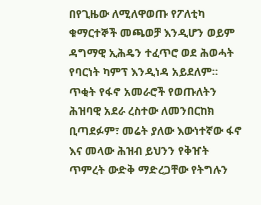በየጊዜው ለሚለዋወጡ የፖለቲካ ቁማርተኞች መጫወቻ እንዲሆን ወይም ዳግማዊ ኢሕዴን ተፈጥሮ ወደ ሕወሓት የባርነት ካምፕ እንዲነዳ አይደለም።
ጥቂት የፋኖ አመራሮች የወጡለትን ሕዝባዊ አደራ ረስተው ለመንበርከክ ቢጣደፉም፣ መሬት ያለው እውነተኛው ፋኖ እና መላው ሕዝብ ይህንን የቅዠት ጥምረት ውድቅ ማድረጋቸው የትግሉን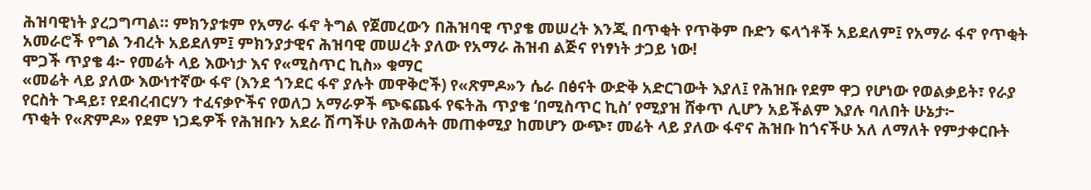ሕዝባዊነት ያረጋግጣል። ምክንያቱም የአማራ ፋኖ ትግል የጀመረውን በሕዝባዊ ጥያቄ መሠረት እንጂ በጥቂት የጥቅም ቡድን ፍላጎቶች አይደለም፤ የአማራ ፋኖ የጥቂት አመራሮች የግል ንብረት አይደለም፤ ምክንያታዊና ሕዝባዊ መሠረት ያለው የአማራ ሕዝብ ልጅና የነፃነት ታጋይ ነው!
ሞጋች ጥያቄ 4፦ የመሬት ላይ እውነታ እና የ«ሚስጥር ኪስ» ቁማር
«መሬት ላይ ያለው እውነተኛው ፋኖ (እንደ ጎንደር ፋኖ ያሉት መዋቅሮች) የ«ጽምዶ»ን ሴራ በፅናት ውድቅ አድርገውት እያለ፤ የሕዝቡ የደም ዋጋ የሆነው የወልቃይት፣ የራያ የርስት ጉዳይ፣ የደብረብርሃን ተፈናቃዮችና የወለጋ አማራዎች ጭፍጨፋ የፍትሕ ጥያቄ ‘በሚስጥር ኪስ’ የሚያዝ ሸቀጥ ሊሆን አይችልም እያሉ ባለበት ሁኔታ፦
ጥቂት የ«ጽምዶ» የደም ነጋዴዎች የሕዝቡን አደራ ሽጣችሁ የሕወሓት መጠቀሚያ ከመሆን ውጭ፣ መሬት ላይ ያለው ፋኖና ሕዝቡ ከጎናችሁ አለ ለማለት የምታቀርቡት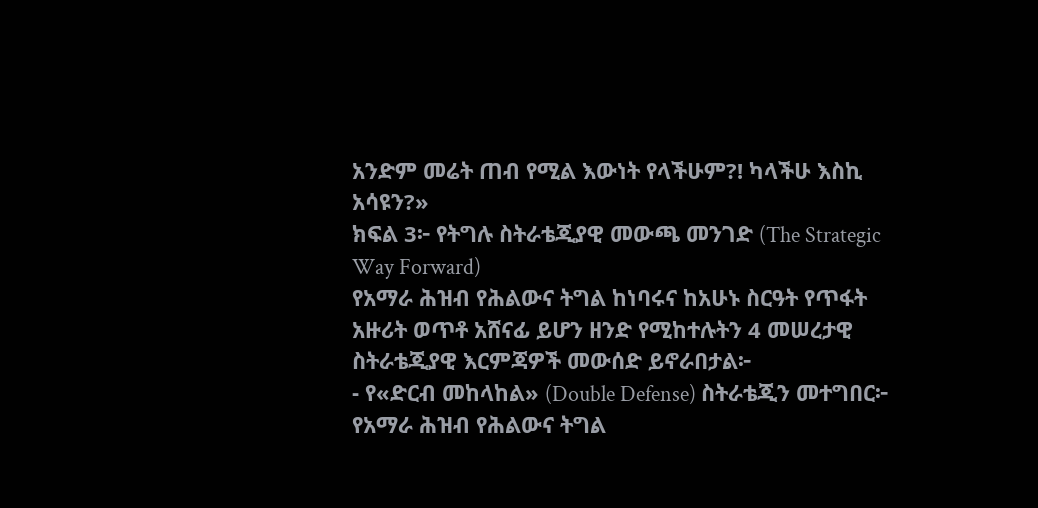አንድም መሬት ጠብ የሚል እውነት የላችሁም?! ካላችሁ እስኪ አሳዩን?»
ክፍል 3፦ የትግሉ ስትራቴጂያዊ መውጫ መንገድ (The Strategic Way Forward)
የአማራ ሕዝብ የሕልውና ትግል ከነባሩና ከአሁኑ ስርዓት የጥፋት አዙሪት ወጥቶ አሸናፊ ይሆን ዘንድ የሚከተሉትን 4 መሠረታዊ ስትራቴጂያዊ እርምጃዎች መውሰድ ይኖራበታል፦
- የ«ድርብ መከላከል» (Double Defense) ስትራቴጂን መተግበር፦
የአማራ ሕዝብ የሕልውና ትግል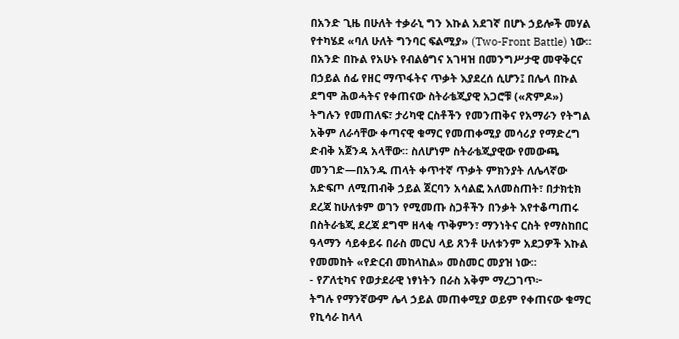በአንድ ጊዜ በሁለት ተቃራኒ ግን እኩል አደገኛ በሆኑ ኃይሎች መሃል የተካሄደ «ባለ ሁለት ግንባር ፍልሚያ» (Two-Front Battle) ነው። በአንድ በኩል የአሁኑ የብልፅግና አገዛዝ በመንግሥታዊ መዋቅርና በኃይል ሰፊ የዘር ማጥፋትና ጥቃት እያደረሰ ሲሆን፤ በሌላ በኩል ደግሞ ሕወሓትና የቀጠናው ስትራቴጂያዊ አጋሮቹ («ጽምዶ») ትግሉን የመጠለፍ፣ ታሪካዊ ርስቶችን የመንጠቅና የአማራን የትግል አቅም ለራሳቸው ቀጣናዊ ቁማር የመጠቀሚያ መሳሪያ የማድረግ ድብቅ አጀንዳ አላቸው። ስለሆነም ስትራቴጂያዊው የመውጫ መንገድ—በአንዱ ጠላት ቀጥተኛ ጥቃት ምክንያት ለሌላኛው አድፍጦ ለሚጠብቅ ኃይል ጀርባን አሳልፎ አለመስጠት፣ በታክቲክ ደረጃ ከሁለቱም ወገን የሚመጡ ስጋቶችን በንቃት እየተቆጣጠሩ በስትራቴጂ ደረጃ ደግሞ ዘላቂ ጥቅምን፣ ማንነትና ርስት የማስከበር ዓላማን ሳይቀይሩ በራስ መርህ ላይ ጸንቶ ሁለቱንም አደጋዎች እኩል የመመከት «የድርብ መከላከል» መስመር መያዝ ነው።
- የፖለቲካና የወታደራዊ ነፃነትን በራስ አቅም ማረጋገጥ፦
ትግሉ የማንኛውም ሌላ ኃይል መጠቀሚያ ወይም የቀጠናው ቁማር የኪሳራ ከላላ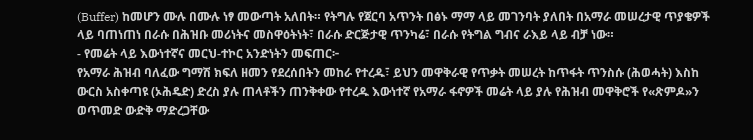(Buffer) ከመሆን ሙሉ በሙሉ ነፃ መውጣት አለበት። የትግሉ የጀርባ አጥንት በፅኑ ማማ ላይ መገንባት ያለበት በአማራ መሠረታዊ ጥያቄዎች ላይ ባጠነጠነ በራሱ በሕዝቡ መሪነትና መስዋዕትነት፣ በራሱ ድርጅታዊ ጥንካሬ፣ በራሱ የትግል ግብና ራእይ ላይ ብቻ ነው።
- የመሬት ላይ እውነተኛና መርህ-ተኮር አንድነትን መፍጠር፦
የአማራ ሕዝብ ባለፈው ግማሽ ክፍለ ዘመን የደረሰበትን መከራ የተረዱ፣ ይህን መዋቅራዊ የጥቃት መሠረት ከጥፋት ጥንስሱ (ሕወሓት) እስከ ውርስ አስቀጣዩ (ኦሕዴድ) ድረስ ያሉ ጠላቶችን ጠንቅቀው የተረዱ እውነተኛ የአማራ ፋኖዎች መሬት ላይ ያሉ የሕዝብ መዋቅሮች የ«ጽምዶ»ን ወጥመድ ውድቅ ማድረጋቸው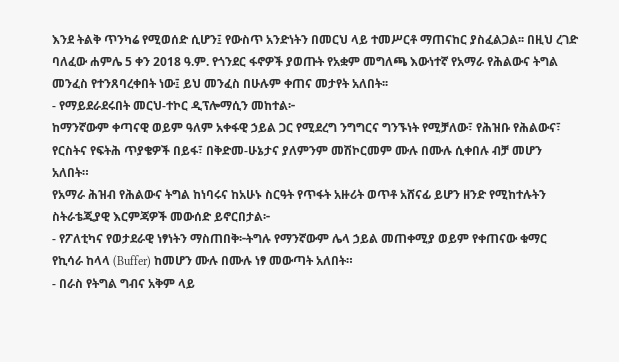እንደ ትልቅ ጥንካሬ የሚወሰድ ሲሆን፤ የውስጥ አንድነትን በመርህ ላይ ተመሥርቶ ማጠናከር ያስፈልጋል፡፡ በዚህ ረገድ ባለፈው ሐምሌ 5 ቀን 2018 ዓ.ም. የጎንደር ፋኖዎች ያወጡት የአቋም መግለጫ እውነተኛ የአማራ የሕልውና ትግል መንፈስ የተንጸባረቀበት ነው፤ ይህ መንፈስ በሁሉም ቀጠና መታየት አለበት፡፡
- የማይደራደሩበት መርህ-ተኮር ዲፕሎማሲን መከተል፦
ከማንኛውም ቀጣናዊ ወይም ዓለም አቀፋዊ ኃይል ጋር የሚደረግ ንግግርና ግንኙነት የሚቻለው፣ የሕዝቡ የሕልውና፣ የርስትና የፍትሕ ጥያቄዎች በይፋ፣ በቅድመ-ሁኔታና ያለምንም መሽኮርመም ሙሉ በሙሉ ሲቀበሉ ብቻ መሆን አለበት።
የአማራ ሕዝብ የሕልውና ትግል ከነባሩና ከአሁኑ ስርዓት የጥፋት አዙሪት ወጥቶ አሸናፊ ይሆን ዘንድ የሚከተሉትን ስትራቴጂያዊ እርምጃዎች መውሰድ ይኖርበታል፦
- የፖለቲካና የወታደራዊ ነፃነትን ማስጠበቅ፦ትግሉ የማንኛውም ሌላ ኃይል መጠቀሚያ ወይም የቀጠናው ቁማር የኪሳራ ከላላ (Buffer) ከመሆን ሙሉ በሙሉ ነፃ መውጣት አለበት።
- በራስ የትግል ግብና አቅም ላይ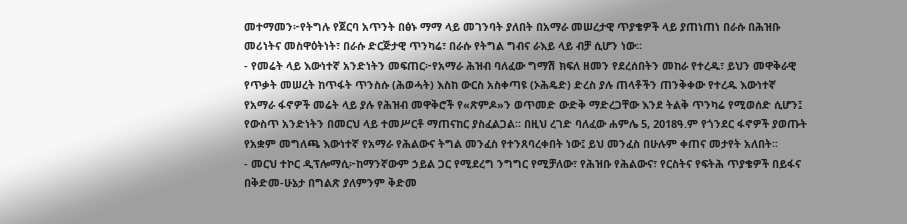መተማመን፦የትግሉ የጀርባ አጥንት በፅኑ ማማ ላይ መገንባት ያለበት በአማራ መሠረታዊ ጥያቄዎች ላይ ያጠነጠነ በራሱ በሕዝቡ መሪነትና መስዋዕትነት፣ በራሱ ድርጅታዊ ጥንካሬ፣ በራሱ የትግል ግብና ራእይ ላይ ብቻ ሲሆን ነው።
- የመሬት ላይ እውነተኛ አንድነትን መፍጠር፦የአማራ ሕዝብ ባለፈው ግማሽ ክፍለ ዘመን የደረሰበትን መከራ የተረዱ፣ ይህን መዋቅራዊ የጥቃት መሠረት ከጥፋት ጥንስሱ (ሕወሓት) እስከ ውርስ አስቀጣዩ (ኦሕዴድ) ድረስ ያሉ ጠላቶችን ጠንቅቀው የተረዱ እውነተኛ የአማራ ፋኖዎች መሬት ላይ ያሉ የሕዝብ መዋቅሮች የ«ጽምዶ»ን ወጥመድ ውድቅ ማድረጋቸው እንደ ትልቅ ጥንካሬ የሚወሰድ ሲሆን፤ የውስጥ አንድነትን በመርህ ላይ ተመሥርቶ ማጠናከር ያስፈልጋል፡፡ በዚህ ረገድ ባለፈው ሐምሌ 5, 2018ዓ.ም የጎንደር ፋኖዎች ያወጡት የአቋም መግለጫ እውነተኛ የአማራ የሕልውና ትግል መንፈስ የተንጸባረቀበት ነው፤ ይህ መንፈስ በሁሉም ቀጠና መታየት አለበት፡፡
- መርህ ተኮር ዲፕሎማሲ፦ከማንኛውም ኃይል ጋር የሚደረግ ንግግር የሚቻለው፣ የሕዝቡ የሕልውና፣ የርስትና የፍትሕ ጥያቄዎች በይፋና በቅድመ-ሁኔታ በግልጽ ያለምንም ቅድመ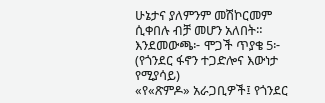ሁኔታና ያለምንም መሽኮርመም ሲቀበሉ ብቻ መሆን አለበት።
እንደመውጫ፦ ሞጋች ጥያቄ 5፦ (የጎንደር ፋኖን ተጋድሎና እውነታ የሚያሳይ)
«የ«ጽምዶ» አራጋቢዎች፤ የጎንደር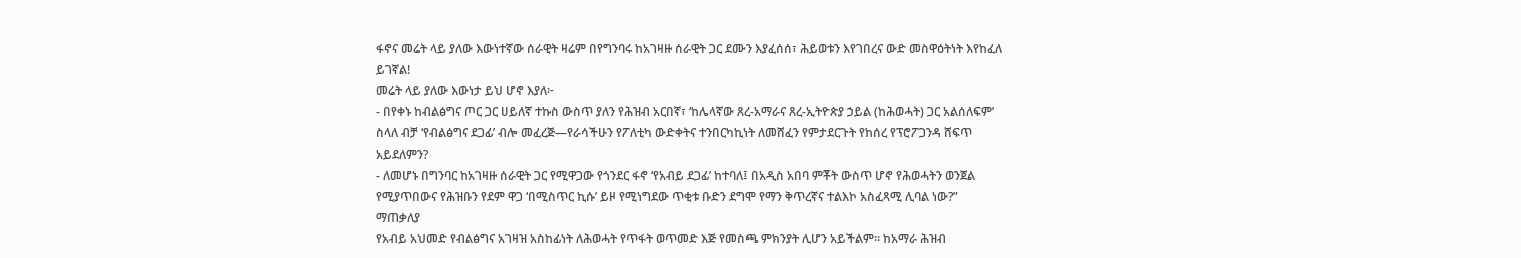ፋኖና መሬት ላይ ያለው እውነተኛው ሰራዊት ዛሬም በየግንባሩ ከአገዛዙ ሰራዊት ጋር ደሙን እያፈሰሰ፣ ሕይወቱን እየገበረና ውድ መስዋዕትነት እየከፈለ ይገኛል!
መሬት ላይ ያለው እውነታ ይህ ሆኖ እያለ፦
- በየቀኑ ከብልፅግና ጦር ጋር ሀይለኛ ተኩስ ውስጥ ያለን የሕዝብ አርበኛ፣ ‘ከሌላኛው ጸረ-አማራና ጸረ-ኢትዮጵያ ኃይል (ከሕወሓት) ጋር አልሰለፍም’ ስላለ ብቻ ‘የብልፅግና ደጋፊ’ ብሎ መፈረጅ—የራሳችሁን የፖለቲካ ውድቀትና ተንበርካኪነት ለመሸፈን የምታደርጉት የከሰረ የፕሮፖጋንዳ ሸፍጥ አይደለምን?
- ለመሆኑ በግንባር ከአገዛዙ ሰራዊት ጋር የሚዋጋው የጎንደር ፋኖ ‘የአብይ ደጋፊ’ ከተባለ፤ በአዲስ አበባ ምቾት ውስጥ ሆኖ የሕወሓትን ወንጀል የሚያጥበውና የሕዝቡን የደም ዋጋ ‘በሚስጥር ኪሱ’ ይዞ የሚነግደው ጥቂቱ ቡድን ደግሞ የማን ቅጥረኛና ተልእኮ አስፈጻሚ ሊባል ነው?”
ማጠቃለያ
የአብይ አህመድ የብልፅግና አገዛዝ አስከፊነት ለሕወሓት የጥፋት ወጥመድ እጅ የመስጫ ምክንያት ሊሆን አይችልም። ከአማራ ሕዝብ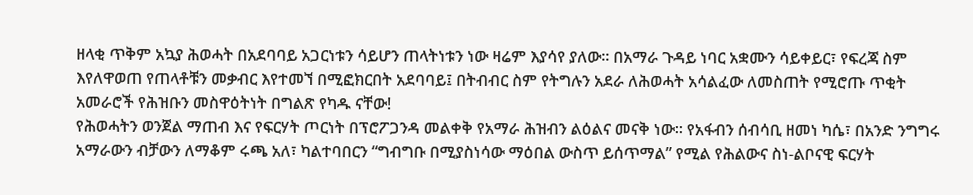ዘላቂ ጥቅም አኳያ ሕወሓት በአደባባይ አጋርነቱን ሳይሆን ጠላትነቱን ነው ዛሬም እያሳየ ያለው፡፡ በአማራ ጉዳይ ነባር አቋሙን ሳይቀይር፣ የፍረጃ ስም እየለዋወጠ የጠላቶቹን መቃብር እየተመኘ በሚፎክርበት አደባባይ፤ በትብብር ስም የትግሉን አደራ ለሕወሓት አሳልፈው ለመስጠት የሚሮጡ ጥቂት አመራሮች የሕዝቡን መስዋዕትነት በግልጽ የካዱ ናቸው!
የሕወሓትን ወንጀል ማጠብ እና የፍርሃት ጦርነት በፕሮፖጋንዳ መልቀቅ የአማራ ሕዝብን ልዕልና መናቅ ነው፡፡ የአፋብን ሰብሳቢ ዘመነ ካሴ፣ በአንድ ንግግሩ አማራውን ብቻውን ለማቆም ሩጫ አለ፣ ካልተባበርን “ግብግቡ በሚያስነሳው ማዕበል ውስጥ ይሰጥማል” የሚል የሕልውና ስነ-ልቦናዊ ፍርሃት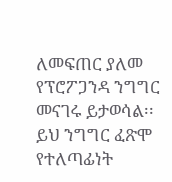ለመፍጠር ያለመ የፕሮፖጋንዳ ንግግር መናገሩ ይታወሳል፡፡
ይህ ንግግር ፈጽሞ የተለጣፊነት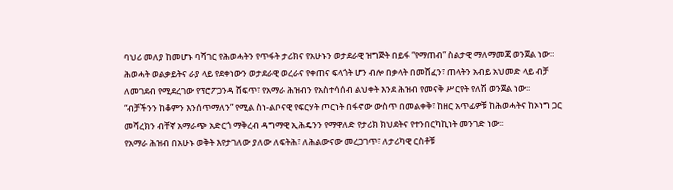ባህሪ መለያ ከመሆኑ ባሻገር የሕወሓትን የጥፋት ታሪክና የአሁኑን ወታደራዊ ዝግጅት በይፋ “የማጠብ” ስልታዊ ማለማመጃ ወንጀል ነው።
ሕወሓት ወልቃይትና ራያ ላይ የደቀነውን ወታደራዊ ወረራና የቀጠና ፍላጎት ሆን ብሎ በቃላት በመሸፈን፣ ጠላትን አብይ አህመድ ላይ ብቻ ለመገደብ የሚደረገው የፕሮፖጋንዳ ሸፍጥ፣ የአማራ ሕዝብን የአስተሳሰብ ልህቀት እንደ ሕዝብ የመናቅ ሥርየት የለሽ ወንጀል ነው፡፡
“ብቻችንን ከቆምን እንሰጥማለን” የሚል ስነ-ልቦናዊ የፍርሃት ጦርነት በፋኖው ውስጥ በመልቀቅ፣ ከዘር አጥፊዎቹ ከሕወሓትና ከኦነግ ጋር መሻረክን ብቸኛ አማራጭ አድርጎ ማቅረብ ዳግማዊ ኢሕዴንን የማዋለድ የታሪክ ክህደትና የተንበርካኪነት መንገድ ነው፡፡
የአማራ ሕዝብ በአሁኑ ወቅት እየታገለው ያለው ለፍትሕ፣ ለሕልውናው መረጋገጥ፣ ለታሪካዊ ርስቶቹ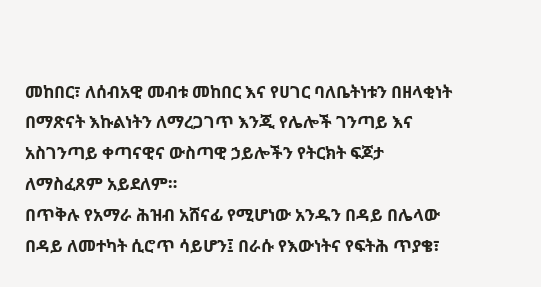መከበር፣ ለሰብአዊ መብቱ መከበር እና የሀገር ባለቤትነቱን በዘላቂነት በማጽናት እኩልነትን ለማረጋገጥ እንጂ የሌሎች ገንጣይ እና አስገንጣይ ቀጣናዊና ውስጣዊ ኃይሎችን የትርክት ፍጆታ ለማስፈጸም አይደለም።
በጥቅሉ የአማራ ሕዝብ አሸናፊ የሚሆነው አንዱን በዳይ በሌላው በዳይ ለመተካት ሲሮጥ ሳይሆን፤ በራሱ የእውነትና የፍትሕ ጥያቄ፣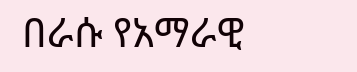በራሱ የአማራዊ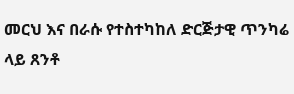መርህ እና በራሱ የተስተካከለ ድርጅታዊ ጥንካሬ ላይ ጸንቶ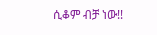ሲቆም ብቻ ነው!!